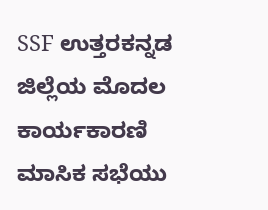SSF ಉತ್ತರಕನ್ನಡ ಜಿಲ್ಲೆಯ ಮೊದಲ ಕಾರ್ಯಕಾರಣಿ ಮಾಸಿಕ ಸಭೆಯು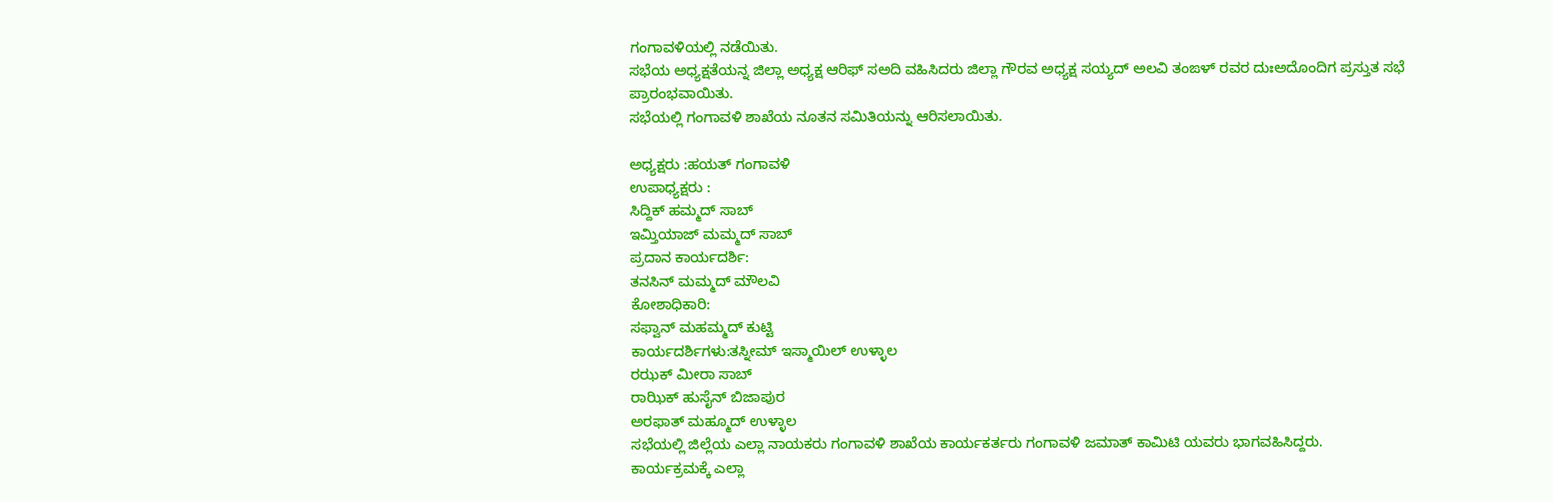ಗಂಗಾವಳಿಯಲ್ಲಿ ನಡೆಯಿತು.
ಸಭೆಯ ಅಧ್ಯಕ್ಷತೆಯನ್ನ ಜಿಲ್ಲಾ ಅಧ್ಯಕ್ಷ ಆರಿಫ್ ಸಅದಿ ವಹಿಸಿದರು ಜಿಲ್ಲಾ ಗೌರವ ಅಧ್ಯಕ್ಷ ಸಯ್ಯದ್ ಅಲವಿ ತಂಙಳ್ ರವರ ದುಃಅದೊಂದಿಗ ಪ್ರಸ್ತುತ ಸಭೆ ಪ್ರಾರಂಭವಾಯಿತು.
ಸಭೆಯಲ್ಲಿ ಗಂಗಾವಳಿ ಶಾಖೆಯ ನೂತನ ಸಮಿತಿಯನ್ನು ಆರಿಸಲಾಯಿತು.

ಅಧ್ಯಕ್ಷರು :ಹಯತ್ ಗಂಗಾವಳಿ
ಉಪಾಧ್ಯಕ್ಷರು :
ಸಿದ್ದಿಕ್ ಹಮ್ಮದ್ ಸಾಬ್
ಇಮ್ತಿಯಾಜ್ ಮಮ್ಮದ್ ಸಾಬ್
ಪ್ರದಾನ ಕಾರ್ಯದರ್ಶಿ:
ತನಸಿನ್ ಮಮ್ಮದ್ ಮೌಲವಿ
ಕೋಶಾಧಿಕಾರಿ:
ಸಫ್ವಾನ್ ಮಹಮ್ಮದ್ ಕುಟ್ಟಿ
ಕಾರ್ಯದರ್ಶಿಗಳು:ತಸ್ನೀಮ್ ಇಸ್ಮಾಯಿಲ್ ಉಳ್ಳಾಲ
ರಝಕ್ ಮೀರಾ ಸಾಬ್
ರಾಝಿಕ್ ಹುಸೈನ್ ಬಿಜಾಪುರ
ಅರಫಾತ್ ಮಹ್ಮೂದ್ ಉಳ್ಳಾಲ
ಸಭೆಯಲ್ಲಿ ಜಿಲ್ಲೆಯ ಎಲ್ಲಾ ನಾಯಕರು ಗಂಗಾವಳಿ ಶಾಖೆಯ ಕಾರ್ಯಕರ್ತರು ಗಂಗಾವಳಿ ಜಮಾತ್ ಕಾಮಿಟಿ ಯವರು ಭಾಗವಹಿಸಿದ್ದರು.
ಕಾರ್ಯಕ್ರಮಕ್ಕೆ ಎಲ್ಲಾ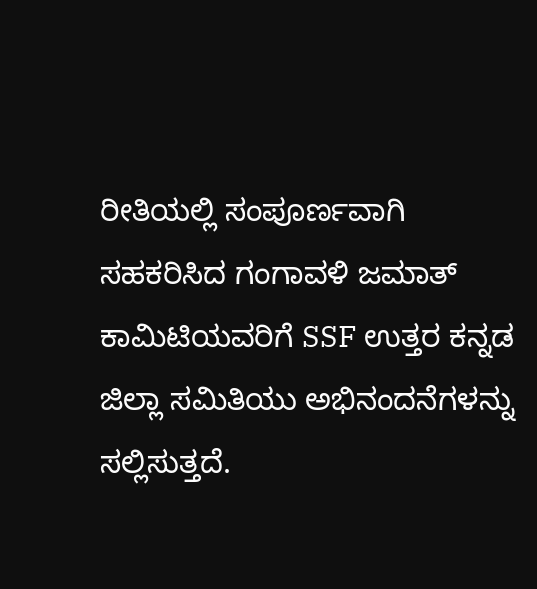ರೀತಿಯಲ್ಲಿ ಸಂಪೂರ್ಣವಾಗಿ ಸಹಕರಿಸಿದ ಗಂಗಾವಳಿ ಜಮಾತ್ ಕಾಮಿಟಿಯವರಿಗೆ SSF ಉತ್ತರ ಕನ್ನಡ ಜಿಲ್ಲಾ ಸಮಿತಿಯು ಅಭಿನಂದನೆಗಳನ್ನು ಸಲ್ಲಿಸುತ್ತದೆ.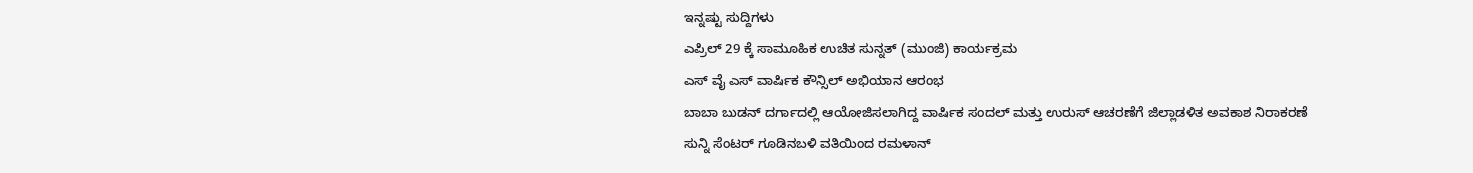ಇನ್ನಷ್ಟು ಸುದ್ದಿಗಳು
ಎಪ್ರಿಲ್ 29 ಕ್ಕೆ ಸಾಮೂಹಿಕ ಉಚಿತ ಸುನ್ನತ್ (ಮುಂಜಿ) ಕಾರ್ಯಕ್ರಮ
ಎಸ್ ವೈ ಎಸ್ ವಾರ್ಷಿಕ ಕೌನ್ಸಿಲ್ ಅಭಿಯಾನ ಆರಂಭ
ಬಾಬಾ ಬುಡನ್ ದರ್ಗಾದಲ್ಲಿ ಆಯೋಜಿಸಲಾಗಿದ್ದ ವಾರ್ಷಿಕ ಸಂದಲ್ ಮತ್ತು ಉರುಸ್ ಆಚರಣೆಗೆ ಜಿಲ್ಲಾಡಳಿತ ಅವಕಾಶ ನಿರಾಕರಣೆ
ಸುನ್ನಿ ಸೆಂಟರ್ ಗೂಡಿನಬಳಿ ವತಿಯಿಂದ ರಮಳಾನ್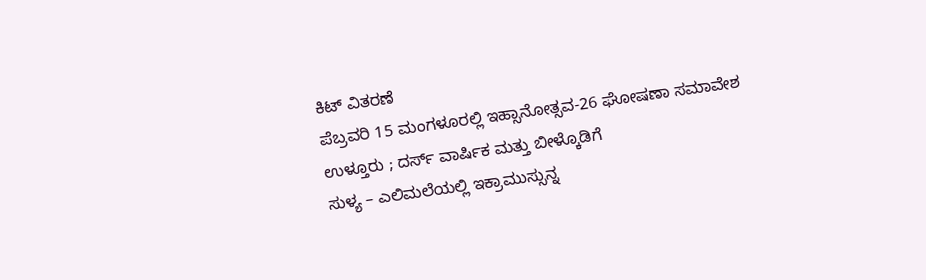ಕಿಟ್ ವಿತರಣೆ
ಪೆಬ್ರವರಿ 15 ಮಂಗಳೂರಲ್ಲಿ ಇಹ್ಸಾನೋತ್ಸವ-26 ಘೋಷಣಾ ಸಮಾವೇಶ
ಉಳ್ತೂರು ; ದರ್ಸ್ ವಾರ್ಷಿಕ ಮತ್ತು ಬೀಳ್ಕೊಡಿಗೆ
ಸುಳ್ಯ – ಎಲಿಮಲೆಯಲ್ಲಿ ಇಕ್ರಾಮುಸ್ಸುನ್ನ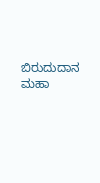ಬಿರುದುದಾನ ಮಹಾ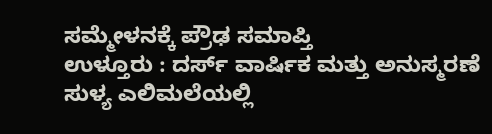ಸಮ್ಮೇಳನಕ್ಕೆ ಪ್ರೌಢ ಸಮಾಪ್ತಿ
ಉಳ್ತೂರು : ದರ್ಸ್ ವಾರ್ಷಿಕ ಮತ್ತು ಅನುಸ್ಮರಣೆ
ಸುಳ್ಯ ಎಲಿಮಲೆಯಲ್ಲಿ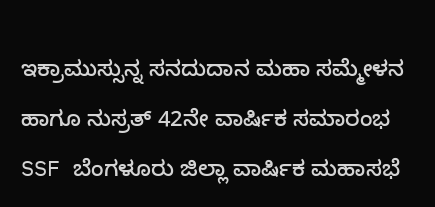ಇಕ್ರಾಮುಸ್ಸುನ್ನ ಸನದುದಾನ ಮಹಾ ಸಮ್ಮೇಳನ ಹಾಗೂ ನುಸ್ರತ್ 42ನೇ ವಾರ್ಷಿಕ ಸಮಾರಂಭ
SSF ಬೆಂಗಳೂರು ಜಿಲ್ಲಾ ವಾರ್ಷಿಕ ಮಹಾಸಭೆ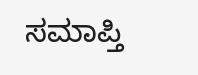ಸಮಾಪ್ತಿ